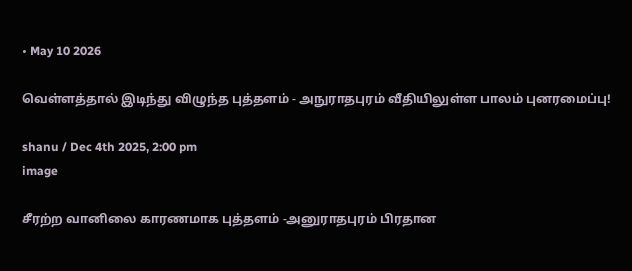• May 10 2026

வெள்ளத்தால் இடிந்து விழுந்த புத்தளம் - அநுராதபுரம் வீதியிலுள்ள பாலம் புனரமைப்பு!

shanu / Dec 4th 2025, 2:00 pm
image

சீரற்ற வானிலை காரணமாக புத்தளம் -அனுராதபுரம் பிரதான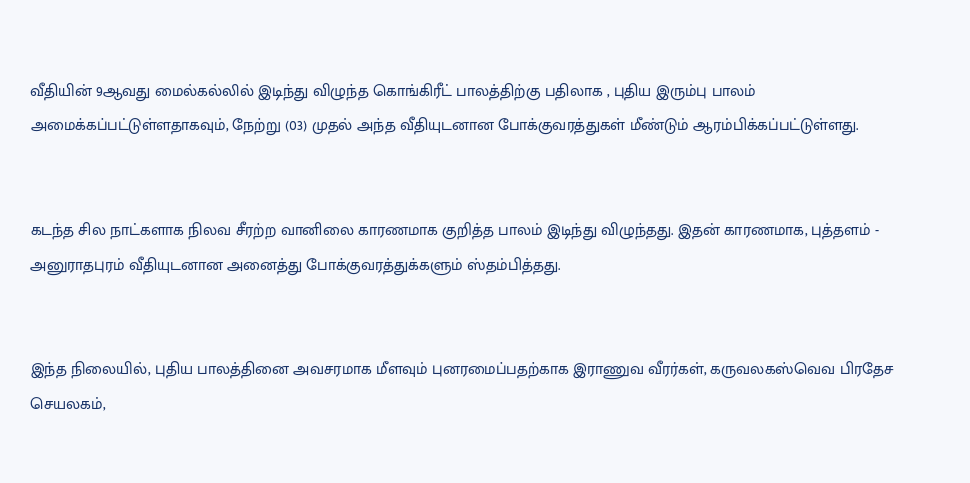வீதியின் 9ஆவது மைல்கல்லில் இடிந்து விழுந்த கொங்கிரீட் பாலத்திற்கு பதிலாக , புதிய இரும்பு பாலம் அமைக்கப்பட்டுள்ளதாகவும், நேற்று (03) முதல் அந்த வீதியுடனான போக்குவரத்துகள் மீண்டும் ஆரம்பிக்கப்பட்டுள்ளது.


கடந்த சில நாட்களாக நிலவ சீரற்ற வானிலை காரணமாக குறித்த பாலம் இடிந்து விழுந்தது. இதன் காரணமாக, புத்தளம் - அனுராதபுரம் வீதியுடனான அனைத்து போக்குவரத்துக்களும் ஸ்தம்பித்தது.


இந்த நிலையில், புதிய பாலத்தினை அவசரமாக மீளவும் புனரமைப்பதற்காக இராணுவ வீரர்கள், கருவலகஸ்வெவ பிரதேச செயலகம்,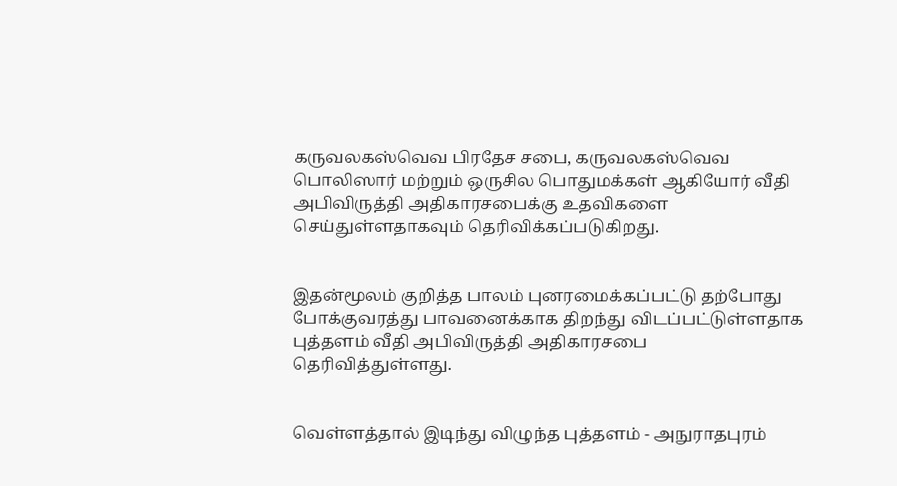கருவலகஸ்வெவ பிரதேச சபை, கருவலகஸ்வெவ பொலிஸார் மற்றும் ஒருசில பொதுமக்கள் ஆகியோர் வீதி அபிவிருத்தி அதிகாரசபைக்கு உதவிகளை செய்துள்ளதாகவும் தெரிவிக்கப்படுகிறது.


இதன்மூலம் குறித்த பாலம் புனரமைக்கப்பட்டு தற்போது போக்குவரத்து பாவனைக்காக திறந்து விடப்பட்டுள்ளதாக புத்தளம் வீதி அபிவிருத்தி அதிகாரசபை  தெரிவித்துள்ளது.


வெள்ளத்தால் இடிந்து விழுந்த புத்தளம் - அநுராதபுரம்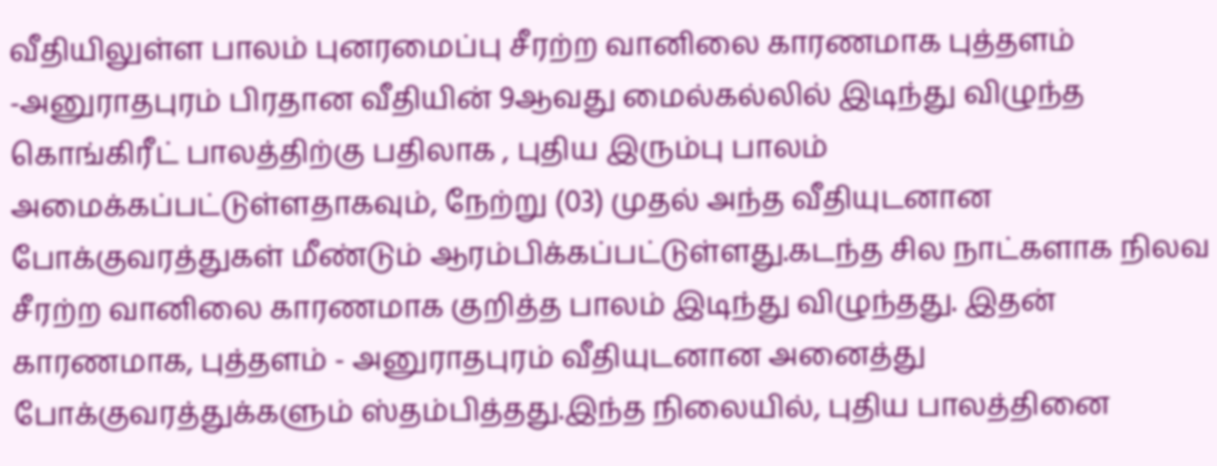வீதியிலுள்ள பாலம் புனரமைப்பு சீரற்ற வானிலை காரணமாக புத்தளம் -அனுராதபுரம் பிரதான வீதியின் 9ஆவது மைல்கல்லில் இடிந்து விழுந்த கொங்கிரீட் பாலத்திற்கு பதிலாக , புதிய இரும்பு பாலம் அமைக்கப்பட்டுள்ளதாகவும், நேற்று (03) முதல் அந்த வீதியுடனான போக்குவரத்துகள் மீண்டும் ஆரம்பிக்கப்பட்டுள்ளது.கடந்த சில நாட்களாக நிலவ சீரற்ற வானிலை காரணமாக குறித்த பாலம் இடிந்து விழுந்தது. இதன் காரணமாக, புத்தளம் - அனுராதபுரம் வீதியுடனான அனைத்து போக்குவரத்துக்களும் ஸ்தம்பித்தது.இந்த நிலையில், புதிய பாலத்தினை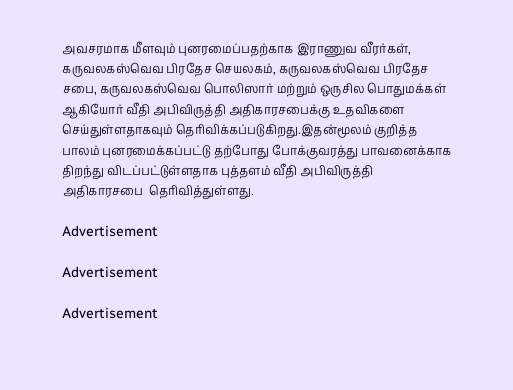அவசரமாக மீளவும் புனரமைப்பதற்காக இராணுவ வீரர்கள், கருவலகஸ்வெவ பிரதேச செயலகம், கருவலகஸ்வெவ பிரதேச சபை, கருவலகஸ்வெவ பொலிஸார் மற்றும் ஒருசில பொதுமக்கள் ஆகியோர் வீதி அபிவிருத்தி அதிகாரசபைக்கு உதவிகளை செய்துள்ளதாகவும் தெரிவிக்கப்படுகிறது.இதன்மூலம் குறித்த பாலம் புனரமைக்கப்பட்டு தற்போது போக்குவரத்து பாவனைக்காக திறந்து விடப்பட்டுள்ளதாக புத்தளம் வீதி அபிவிருத்தி அதிகாரசபை  தெரிவித்துள்ளது.

Advertisement

Advertisement

Advertisement